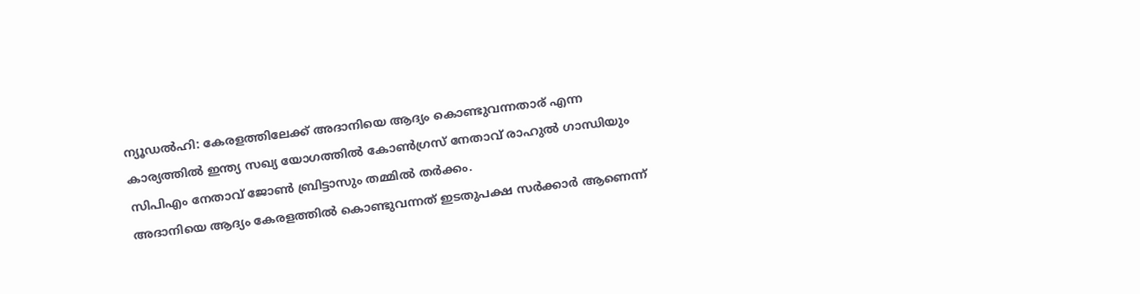ന്യൂഡൽഹി: കേരളത്തിലേക്ക് അദാനിയെ ആദ്യം കൊണ്ടുവന്നതാര് എന്ന കാര്യത്തിൽ ഇന്ത്യ സഖ്യ യോഗത്തിൽ കോൺഗ്രസ് നേതാവ് രാഹുൽ ഗാന്ധിയും സിപിഎം നേതാവ് ജോൺ ബ്രിട്ടാസും തമ്മിൽ തർക്കം.
അദാനിയെ ആദ്യം കേരളത്തിൽ കൊണ്ടുവന്നത് ഇടതുപക്ഷ സർക്കാർ ആണെന്ന്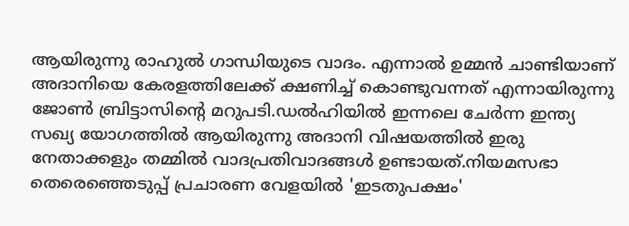ആയിരുന്നു രാഹുൽ ഗാന്ധിയുടെ വാദം. എന്നാൽ ഉമ്മൻ ചാണ്ടിയാണ് അദാനിയെ കേരളത്തിലേക്ക് ക്ഷണിച്ച് കൊണ്ടുവന്നത് എന്നായിരുന്നു ജോൺ ബ്രിട്ടാസിന്റെ മറുപടി.ഡൽഹിയിൽ ഇന്നലെ ചേർന്ന ഇന്ത്യ സഖ്യ യോഗത്തിൽ ആയിരുന്നു അദാനി വിഷയത്തിൽ ഇരു നേതാക്കളും തമ്മിൽ വാദപ്രതിവാദങ്ങൾ ഉണ്ടായത്.നിയമസഭാ തെരെഞ്ഞെടുപ്പ് പ്രചാരണ വേളയിൽ 'ഇടതുപക്ഷം'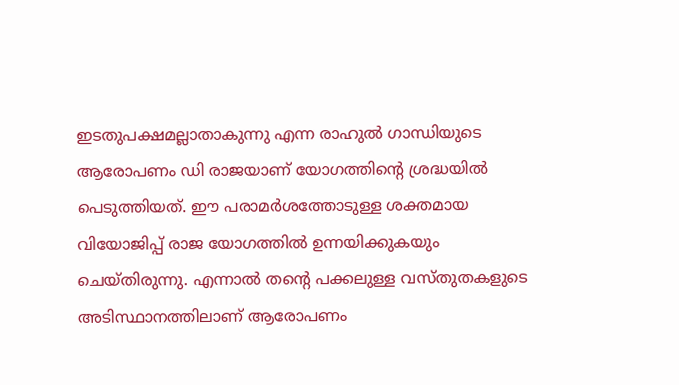ഇടതുപക്ഷമല്ലാതാകുന്നു എന്ന രാഹുൽ ഗാന്ധിയുടെ ആരോപണം ഡി രാജയാണ് യോഗത്തിന്റെ ശ്രദ്ധയിൽ പെടുത്തിയത്. ഈ പരാമർശത്തോടുള്ള ശക്തമായ വിയോജിപ്പ് രാജ യോഗത്തിൽ ഉന്നയിക്കുകയും ചെയ്തിരുന്നു. എന്നാൽ തന്റെ പക്കലുള്ള വസ്തുതകളുടെ അടിസ്ഥാനത്തിലാണ് ആരോപണം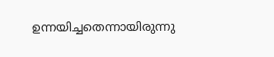ഉന്നയിച്ചതെന്നായിരുന്നു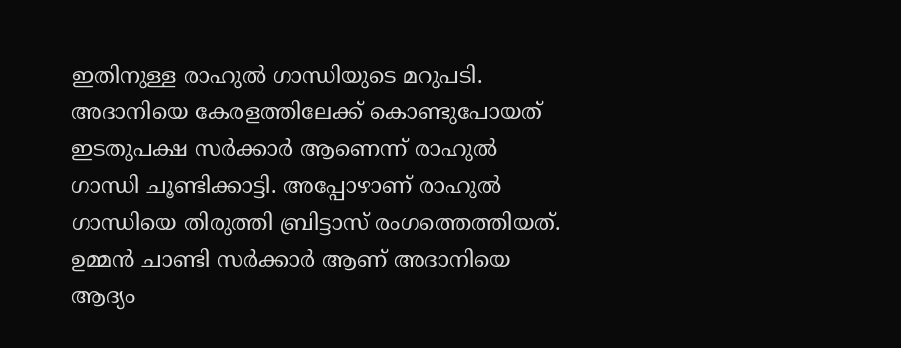ഇതിനുള്ള രാഹുൽ ഗാന്ധിയുടെ മറുപടി.
അദാനിയെ കേരളത്തിലേക്ക് കൊണ്ടുപോയത് ഇടതുപക്ഷ സർക്കാർ ആണെന്ന് രാഹുൽ ഗാന്ധി ചൂണ്ടിക്കാട്ടി. അപ്പോഴാണ് രാഹുൽ ഗാന്ധിയെ തിരുത്തി ബ്രിട്ടാസ് രംഗത്തെത്തിയത്. ഉമ്മൻ ചാണ്ടി സർക്കാർ ആണ് അദാനിയെ ആദ്യം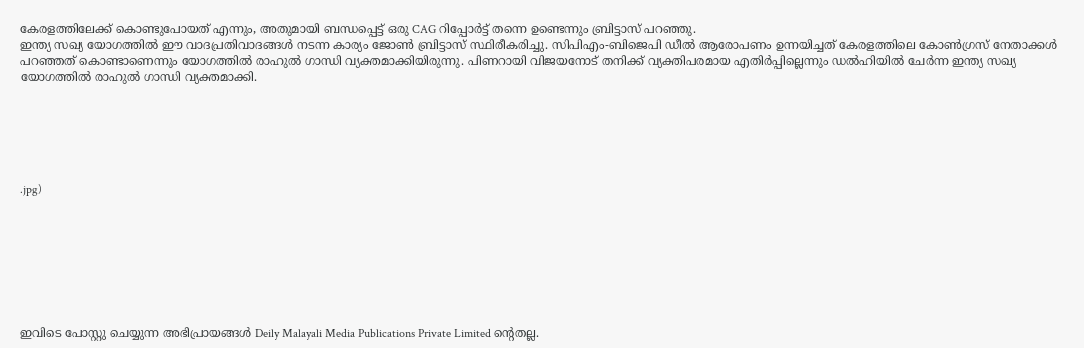കേരളത്തിലേക്ക് കൊണ്ടുപോയത് എന്നും, അതുമായി ബന്ധപ്പെട്ട് ഒരു CAG റിപ്പോർട്ട് തന്നെ ഉണ്ടെന്നും ബ്രിട്ടാസ് പറഞ്ഞു.
ഇന്ത്യ സഖ്യ യോഗത്തിൽ ഈ വാദപ്രതിവാദങ്ങൾ നടന്ന കാര്യം ജോൺ ബ്രിട്ടാസ് സ്ഥിരീകരിച്ചു. സിപിഎം-ബിജെപി ഡീൽ ആരോപണം ഉന്നയിച്ചത് കേരളത്തിലെ കോൺഗ്രസ് നേതാക്കൾ പറഞ്ഞത് കൊണ്ടാണെന്നും യോഗത്തിൽ രാഹുൽ ഗാന്ധി വ്യക്തമാക്കിയിരുന്നു. പിണറായി വിജയനോട് തനിക്ക് വ്യക്തിപരമായ എതിർപ്പില്ലെന്നും ഡൽഹിയിൽ ചേർന്ന ഇന്ത്യ സഖ്യ യോഗത്തിൽ രാഹുൽ ഗാന്ധി വ്യക്തമാക്കി.






.jpg)








ഇവിടെ പോസ്റ്റു ചെയ്യുന്ന അഭിപ്രായങ്ങൾ Deily Malayali Media Publications Private Limited ന്റെതല്ല.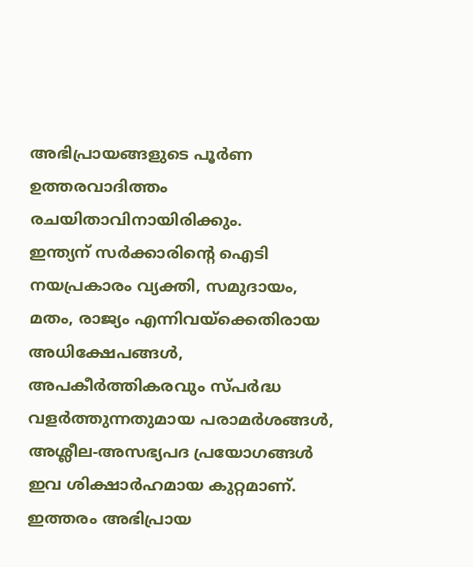അഭിപ്രായങ്ങളുടെ പൂർണ ഉത്തരവാദിത്തം രചയിതാവിനായിരിക്കും.
ഇന്ത്യന് സർക്കാരിന്റെ ഐടി നയപ്രകാരം വ്യക്തി, സമുദായം, മതം, രാജ്യം എന്നിവയ്ക്കെതിരായ അധിക്ഷേപങ്ങൾ, അപകീർത്തികരവും സ്പർദ്ധ വളർത്തുന്നതുമായ പരാമർശങ്ങൾ, അശ്ലീല-അസഭ്യപദ പ്രയോഗങ്ങൾ ഇവ ശിക്ഷാർഹമായ കുറ്റമാണ്. ഇത്തരം അഭിപ്രായ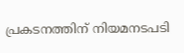പ്രകടനത്തിന് നിയമനടപടി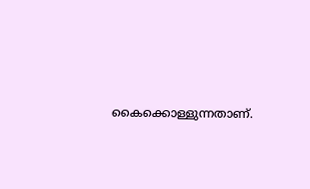കൈക്കൊള്ളുന്നതാണ്.